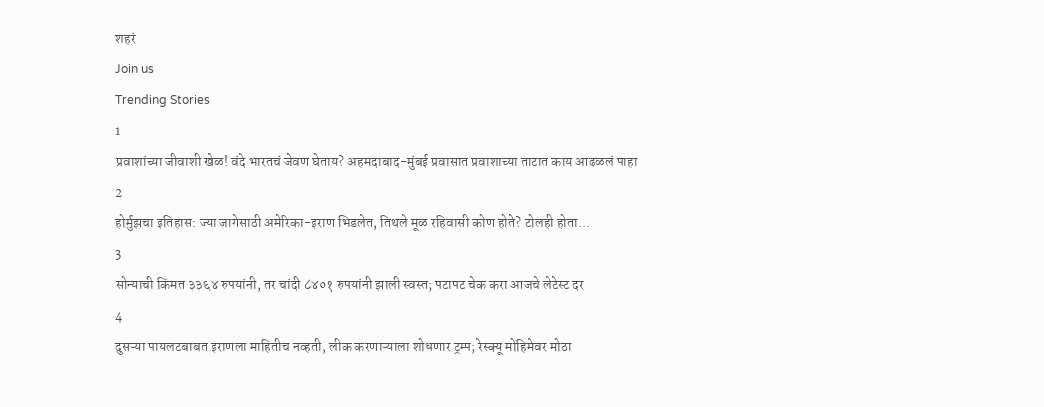शहरं
Join us
Trending Stories
1
प्रवाशांच्या जीवाशी खेळ! वंदे भारतचं जेवण घेताय? अहमदाबाद-मुंबई प्रवासात प्रवाशाच्या ताटात काय आढळलं पाहा
2
होर्मुझचा इतिहास: ज्या जागेसाठी अमेरिका-इराण भिडलेत, तिथले मूळ रहिवासी कोण होते? टोलही होता...
3
सोन्याची किंमत ३३६४ रुपयांनी, तर चांदी ८४०१ रुपयांनी झाली स्वस्त; पटापट चेक करा आजचे लेटेस्ट दर
4
दुसऱ्या पायलटबाबत इराणला माहितीच नव्हती, लीक करणाऱ्याला शोधणार ट्रम्प; रेस्क्यू मोहिमेवर मोठा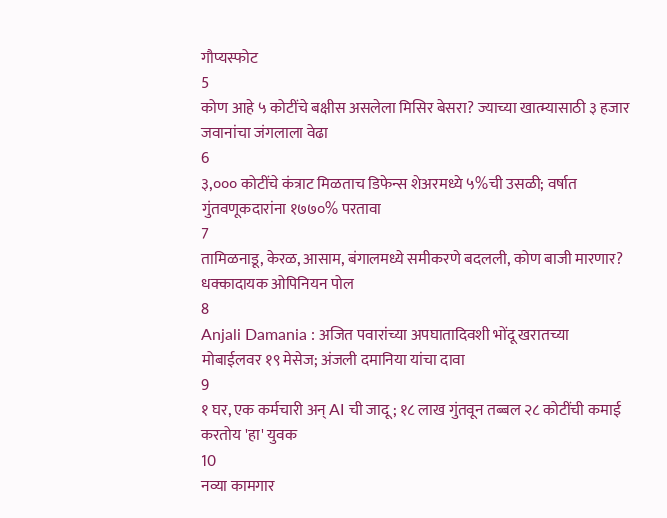गौप्यस्फोट
5
कोण आहे ५ कोटींचे बक्षीस असलेला मिसिर बेसरा? ज्याच्या खात्म्यासाठी ३ हजार जवानांचा जंगलाला वेढा
6
३,००० कोटींचे कंत्राट मिळताच डिफेन्स शेअरमध्ये ५%ची उसळी; वर्षात गुंतवणूकदारांना १७७०% परतावा
7
तामिळनाडू, केरळ, आसाम, बंगालमध्ये समीकरणे बदलली, कोण बाजी मारणार? धक्कादायक ओपिनियन पोल
8
Anjali Damania : अजित पवारांच्या अपघातादिवशी भोंदू खरातच्या मोबाईलवर १९ मेसेज; अंजली दमानिया यांचा दावा
9
१ घर, एक कर्मचारी अन् AI ची जादू; १८ लाख गुंतवून तब्बल २८ कोटींची कमाई करतोय 'हा' युवक
10
नव्या कामगार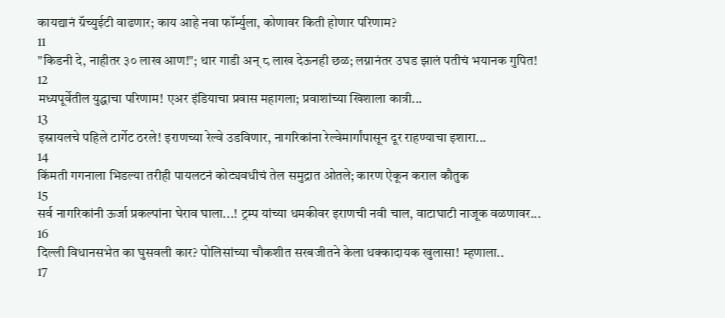कायद्यानं ग्रॅच्युईटी वाढणार; काय आहे नवा फॉर्म्युला, कोणावर किती होणार परिणाम?
11
"किडनी दे, नाहीतर ३० लाख आण!"; थार गाडी अन् ८ लाख देऊनही छळ; लग्नानंतर उघड झालं पतीचं भयानक गुपित!
12
मध्यपूर्वेतील युद्धाचा परिणाम! एअर इंडियाचा प्रवास महागला; प्रवाशांच्या खिशाला कात्री...
13
इस्रायलचे पहिले टार्गेट ठरले! इराणच्या रेल्वे उडविणार, नागरिकांना रेल्वेमार्गांपासून दूर राहण्याचा इशारा...
14
किंमती गगनाला भिडल्या तरीही पायलटनं कोट्यवधीचं तेल समुद्रात ओतले; कारण ऐकून कराल कौतुक
15
सर्व नागरिकांनी ऊर्जा प्रकल्पांना घेराव घाला...! ट्रम्प यांच्या धमकीवर इराणची नवी चाल, वाटाघाटी नाजूक वळणावर...
16
दिल्ली विधानसभेत का घुसवली कार? पोलिसांच्या चौकशीत सरबजीतने केला धक्कादायक खुलासा! म्हणाला..
17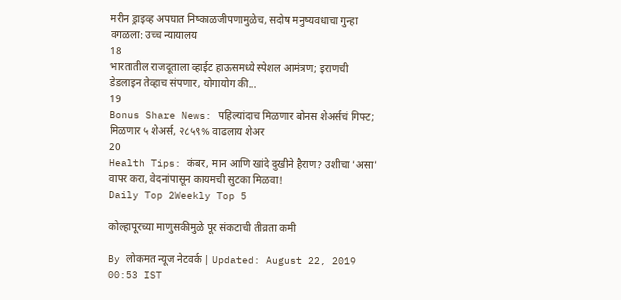मरीन ड्राइव्ह अपघात निष्काळजीपणामुळेच, सदोष मनुष्यवधाचा गुन्हा वगळला: उच्च न्यायालय
18
भारतातील राजदूताला व्हाईट हाऊसमध्ये स्पेशल आमंत्रण; इराणची डेडलाइन तेव्हाच संपणार, योगायोग की...
19
Bonus Share News: पहिल्यांदाच मिळणार बोनस शेअर्सचं गिफ्ट; मिळणार ५ शेअर्स, २८५९% वाढलाय शेअर
20
Health Tips: कंबर, मान आणि खांदे दुखीने हैराण? उशीचा 'असा' वापर करा, वेदनांपासून कायमची सुटका मिळवा!
Daily Top 2Weekly Top 5

कोल्हापूरच्या माणुसकीमुळे पूर संकटाची तीव्रता कमी

By लोकमत न्यूज नेटवर्क | Updated: August 22, 2019 00:53 IST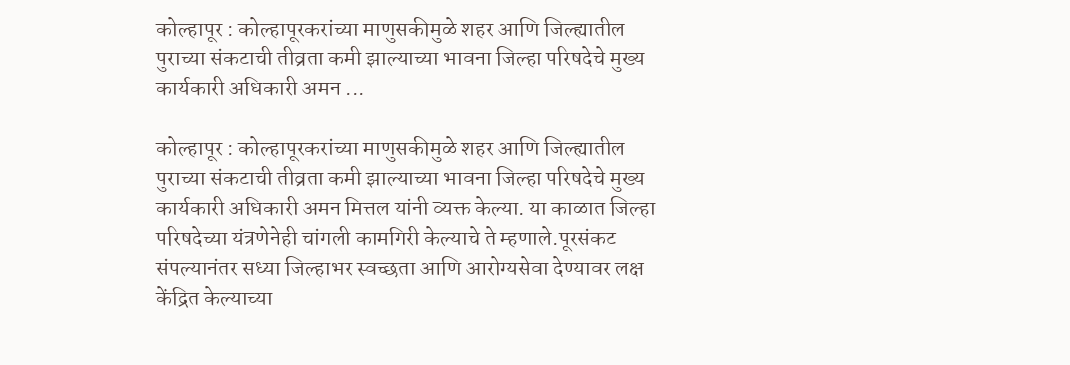कोल्हापूर : कोल्हापूरकरांच्या माणुसकीमुळे शहर आणि जिल्ह्यातील पुराच्या संकटाची तीव्रता कमी झाल्याच्या भावना जिल्हा परिषदेचे मुख्य कार्यकारी अधिकारी अमन ...

कोल्हापूर : कोल्हापूरकरांच्या माणुसकीमुळे शहर आणि जिल्ह्यातील पुराच्या संकटाची तीव्रता कमी झाल्याच्या भावना जिल्हा परिषदेचे मुख्य कार्यकारी अधिकारी अमन मित्तल यांनी व्यक्त केल्या. या काळात जिल्हा परिषदेच्या यंत्रणेनेही चांगली कामगिरी केल्याचे ते म्हणाले.पूरसंकट संपल्यानंतर सध्या जिल्हाभर स्वच्छता आणि आरोग्यसेवा देण्यावर लक्ष केंद्रित केल्याच्या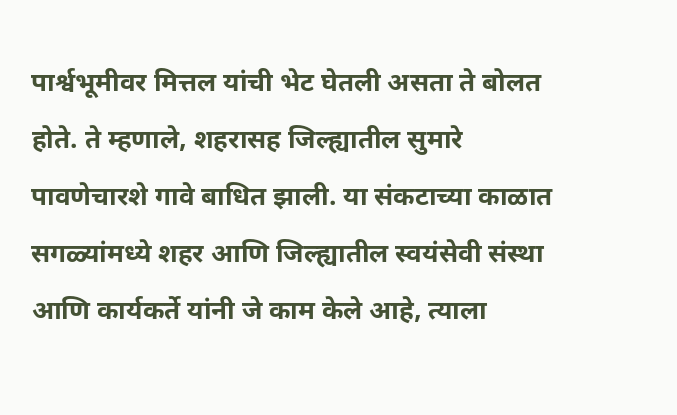पार्श्वभूमीवर मित्तल यांची भेट घेतली असता ते बोलत होते. ते म्हणाले, शहरासह जिल्ह्यातील सुमारे पावणेचारशे गावे बाधित झाली. या संकटाच्या काळात सगळ्यांमध्ये शहर आणि जिल्ह्यातील स्वयंसेवी संस्था आणि कार्यकर्ते यांनी जे काम केले आहे, त्याला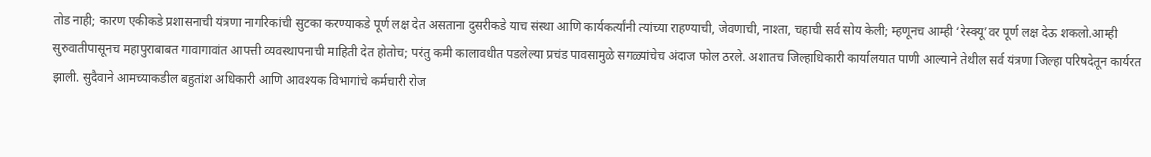तोड नाही; कारण एकीकडे प्रशासनाची यंत्रणा नागरिकांची सुटका करण्याकडे पूर्ण लक्ष देत असताना दुसरीकडे याच संस्था आणि कार्यकर्त्यांनी त्यांच्या राहण्याची, जेवणाची, नाश्ता, चहाची सर्व सोय केली; म्हणूनच आम्ही ‘रेस्क्यू’वर पूर्ण लक्ष देऊ शकलो.आम्ही सुरुवातीपासूनच महापुराबाबत गावागावांत आपत्ती व्यवस्थापनाची माहिती देत होतोच; परंतु कमी कालावधीत पडलेल्या प्रचंड पावसामुळे सगळ्यांचेच अंदाज फोल ठरले. अशातच जिल्हाधिकारी कार्यालयात पाणी आल्याने तेथील सर्व यंत्रणा जिल्हा परिषदेतून कार्यरत झाली. सुदैवाने आमच्याकडील बहुतांश अधिकारी आणि आवश्यक विभागांचे कर्मचारी रोज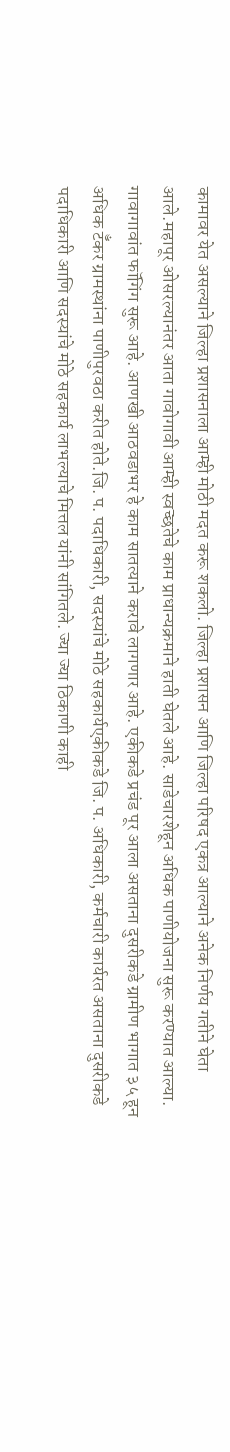कामावर येत असल्याने जिल्हा प्रशासनाला आम्ही मोठी मदत करू शकलो. जिल्हा प्रशासन आणि जिल्हा परिषद एकत्र आल्याने अनेक निर्णय गतीने घेता आले.महापूर ओसरल्यानंतर आता गावोगावी आम्ही स्वच्छतेचे काम प्राधान्यक्रमाने हाती घेतले आहे. साडेचारशेहून अधिक पाणीयोजना सुरू करण्यात आल्या. गावागावांत फॉगिंग सुरू आहे. आणखी आठवडाभर हे काम सातत्याने करावे लागणार आहे. एकीकडे प्रचंड पूर आला असताना दुसरीकडे ग्रामीण भागात ३५ हून अधिक टॅँकर ग्रामस्थांना पाणीपुरवठा करीत होते.जि. प. पदाधिकारी, सदस्यांचे मोठे सहकार्यएकीकडे जि. प. अधिकारी, कर्मचारी कार्यरत असताना दुसरीकडे पदाधिकारी आणि सदस्यांचे मोठे सहकार्य लाभल्याचे मित्तल यांनी सांगितले. ज्या ज्या ठिकाणी काही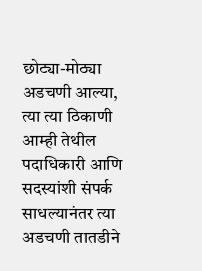छोट्या-मोठ्या अडचणी आल्या, त्या त्या ठिकाणी आम्ही तेथील पदाधिकारी आणि सदस्यांशी संपर्क साधल्यानंतर त्या अडचणी तातडीने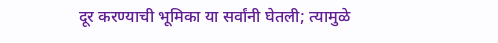दूर करण्याची भूमिका या सर्वांनी घेतली; त्यामुळे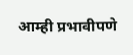आम्ही प्रभावीपणे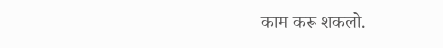काम करू शकलो.